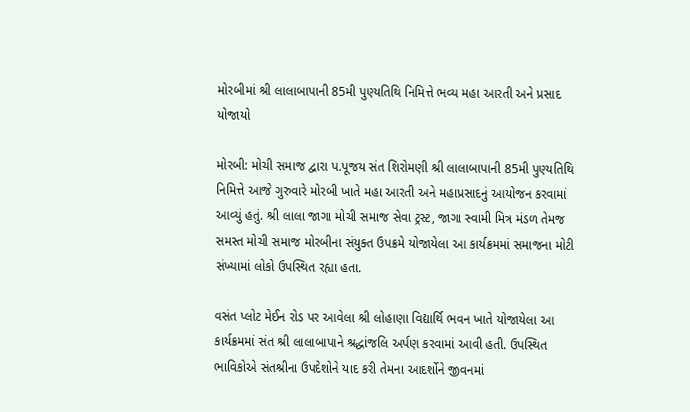મોરબીમાં શ્રી લાલાબાપાની 85મી પુણ્યતિથિ નિમિત્તે ભવ્ય મહા આરતી અને પ્રસાદ યોજાયો

મોરબી: મોચી સમાજ દ્વારા પ.પૂજય સંત શિરોમણી શ્રી લાલાબાપાની 85મી પુણ્યતિથિ નિમિત્તે આજે ગુરુવારે મોરબી ખાતે મહા આરતી અને મહાપ્રસાદનું આયોજન કરવામાં આવ્યું હતું. શ્રી લાલા જાગા મોચી સમાજ સેવા ટ્રસ્ટ, જાગા સ્વામી મિત્ર મંડળ તેમજ સમસ્ત મોચી સમાજ મોરબીના સંયુક્ત ઉપક્રમે યોજાયેલા આ કાર્યક્રમમાં સમાજના મોટી સંખ્યામાં લોકો ઉપસ્થિત રહ્યા હતા.

વસંત પ્લોટ મેઈન રોડ પર આવેલા શ્રી લોહાણા વિદ્યાર્થિ ભવન ખાતે યોજાયેલા આ કાર્યક્રમમાં સંત શ્રી લાલાબાપાને શ્રદ્ધાંજલિ અર્પણ કરવામાં આવી હતી. ઉપસ્થિત ભાવિકોએ સંતશ્રીના ઉપદેશોને યાદ કરી તેમના આદર્શોને જીવનમાં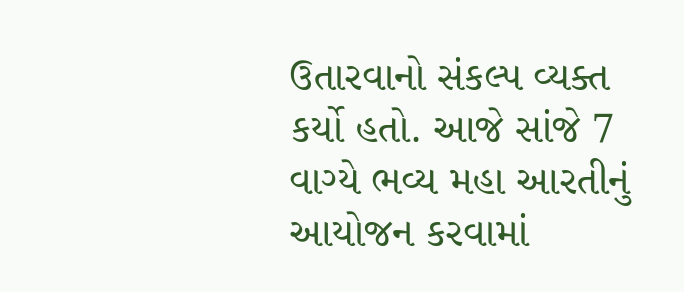ઉતારવાનો સંકલ્પ વ્યક્ત કર્યો હતો. આજે સાંજે 7 વાગ્યે ભવ્ય મહા આરતીનું આયોજન કરવામાં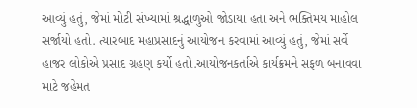આવ્યું હતું, જેમાં મોટી સંખ્યામાં શ્રદ્ધાળુઓ જોડાયા હતા અને ભક્તિમય માહોલ સર્જાયો હતો. ત્યારબાદ મહાપ્રસાદનું આયોજન કરવામાં આવ્યું હતું, જેમાં સર્વે હાજર લોકોએ પ્રસાદ ગ્રહણ કર્યો હતો.આયોજનકર્તાએ કાર્યક્રમને સફળ બનાવવા માટે જહેમત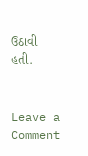ઉઠાવી હતી.


Leave a Comment